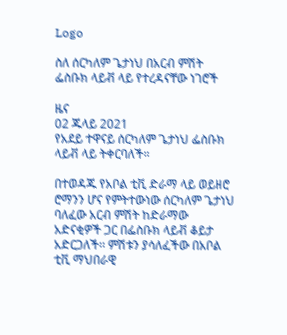Logo

ስለ ሰርካለም ጌታነህ በአርብ ምሽት ፌስቡክ ላይቭ ላይ የተረዳናቸው ነገሮች

ዜና
02 ጁላይ 2021
የአደይ ተዋናይ ሰርካለም ጌታነህ ፌስቡክ ላይቭ ላይ ትቀርባለች።

በተወዳጁ የአቦል ቲቪ ድራማ ላይ ወይዘሮ ሮማንን ሆና የምትተውነው ሰርካለም ጌታነህ ባለፈው አርብ ምሽት ከድራማው አድናቂዎች ጋር በፌስቡክ ላይቭ ቆይታ አድርጋለች፡፡ ምሽቱን ያሳለፈችው በአቦል ቲቪ ማህበራዊ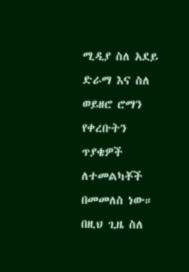ሚዲያ ስለ አደይ ድራማ እና ስለ ወይዘሮ ሮማን የቀረቡትን ጥያቄዎች ለተመልካቾች በመመለስ ነው። በዚህ ጊዜ ስለ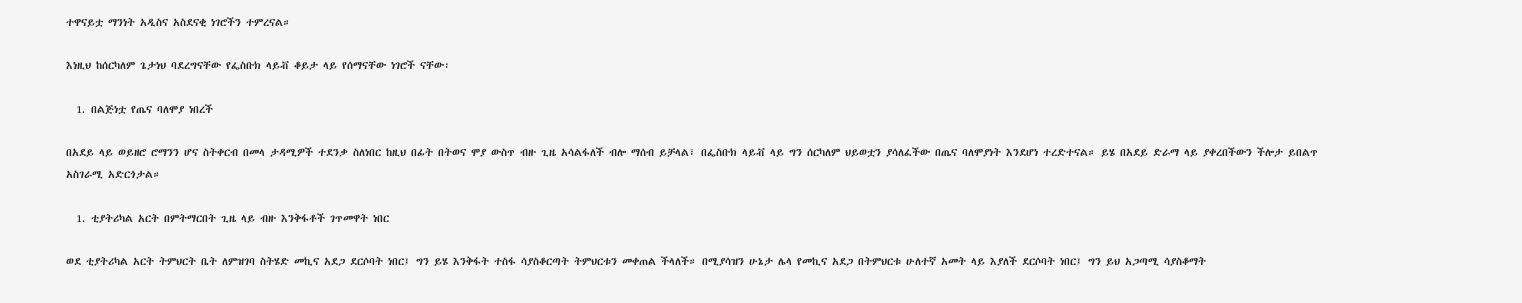ተዋናይቷ ማንነት አዲስና አስደናቂ ነገሮችን ተምረናል።

እነዚህ ከሰርካለም ጌታነህ ባደረግናቸው የፌስቡክ ላይቭ ቆይታ ላይ የሰማናቸው ነገሮች ናቸው፡

  1. በልጅነቷ የጤና ባለሞያ ነበረች

በአደይ ላይ ወይዘሮ ሮማንን ሆና ስትቀርብ በመላ ታዳሚዎች ተደንቃ ስለነበር ከዚህ በፊት በትወና ሞያ ውስጥ ብዙ ጊዜ አሳልፋለች ብሎ ማሰብ ይቻላል፣ በፌስቡክ ላይቭ ላይ ግን ሰርካለም ህይወቷን ያሳለፈችው በጤና ባለሞያነት እንደሆነ ተረድተናል። ይሄ በአደይ ድራማ ላይ ያቀረበችውን ችሎታ ይበልጥ አስገራሚ አድርጎታል።

  1. ቲያትሪካል አርት በምትማርበት ጊዜ ላይ ብዙ እንቅፋቶች ገጥመዋት ነበር

ወደ ቲያትሪካል አርት ትምህርት ቤት ለምዝገባ ስትሄድ መኪና አደጋ ደርሶባት ነበር፤ ግን ይሄ እንቅፋት ተስፋ ሳያስቆርጣት ትምህርቱን መቀጠል ችላለች። በሚያሳዝን ሁኔታ ሌላ የመኪና አደጋ በትምህርቱ ሁለተኛ አመት ላይ እያለች ደርሶባት ነበር፤ ግን ይህ አጋጣሚ ሳያስቆማት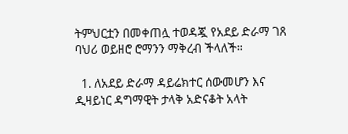ትምህርቷን በመቀጠሏ ተወዳጇ የአደይ ድራማ ገጸ ባህሪ ወይዘሮ ሮማንን ማቅረብ ችላለች።

  1. ለአደይ ድራማ ዳይሬክተር ሰውመሆን እና ዲዛይነር ዳግማዊት ታላቅ አድናቆት አላት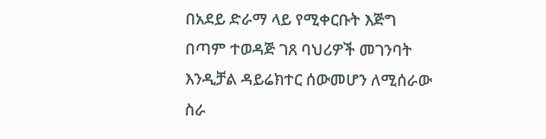በአደይ ድራማ ላይ የሚቀርቡት እጅግ በጣም ተወዳጅ ገጸ ባህሪዎች መገንባት እንዲቻል ዳይሬክተር ሰውመሆን ለሚሰራው ስራ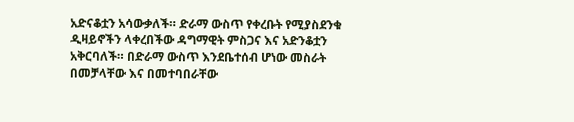አድናቆቷን አሳውቃለች። ድራማ ውስጥ የቀረቡት የሚያስደንቁ ዲዛይኖችን ላቀረበችው ዳግማዊት ምስጋና እና አድንቆቷን አቅርባለች። በድራማ ውስጥ እንደቤተሰብ ሆነው መስራት በመቻላቸው እና በመተባበራቸው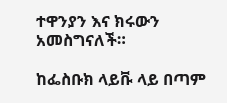ተዋንያን እና ክሩውን አመስግናለች።

ከፌስቡክ ላይቩ ላይ በጣም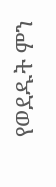የወደዱት ምን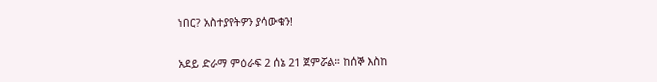ነበር? አስተያየትዎን ያሳውቁን!

አደይ ድራማ ምዕራፍ 2 ሰኔ 21 ጀምሯል። ከሰኞ እስከ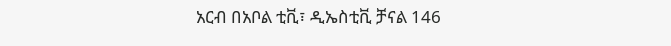አርብ በአቦል ቲቪ፣ ዲኤስቲቪ ቻናል 146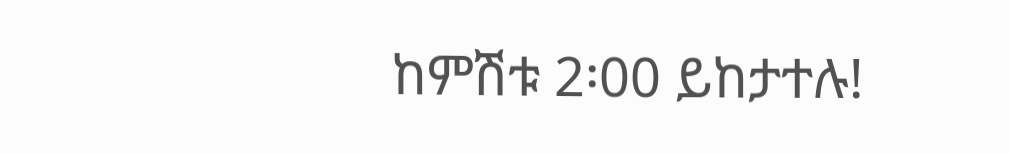ከምሽቱ 2፡00 ይከታተሉ!